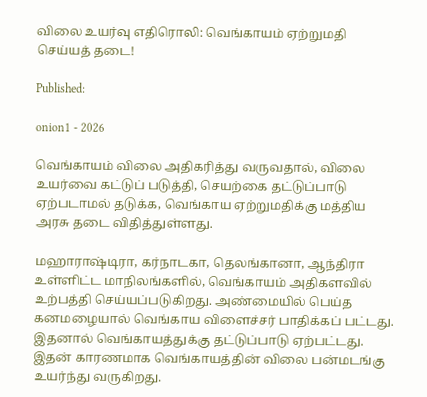விலை உயர்வு எதிரொலி: வெங்காயம் ஏற்றுமதி செய்யத் தடை!

Published:

onion1 - 2026

வெங்காயம் விலை அதிகரித்து வருவதால், விலை உயர்வை கட்டுப் படுத்தி, செயற்கை தட்டுப்பாடு ஏற்படாமல் தடுக்க, வெங்காய ஏற்றுமதிக்கு மத்திய அரசு தடை விதித்துள்ளது.

மஹாராஷ்டிரா, கர்நாடகா, தெலங்கானா, ஆந்திரா உள்ளிட்ட மாநிலங்களில், வெங்காயம் அதிகளவில் உற்பத்தி செய்யப்படுகிறது. அண்மையில் பெய்த கனமழையால் வெங்காய விளைச்சர் பாதிக்கப் பட்டது. இதனால் வெங்காயத்துக்கு தட்டுப்பாடு ஏற்பட்டது. இதன் காரணமாக வெங்காயத்தின் விலை பன்மடங்கு உயர்ந்து வருகிறது.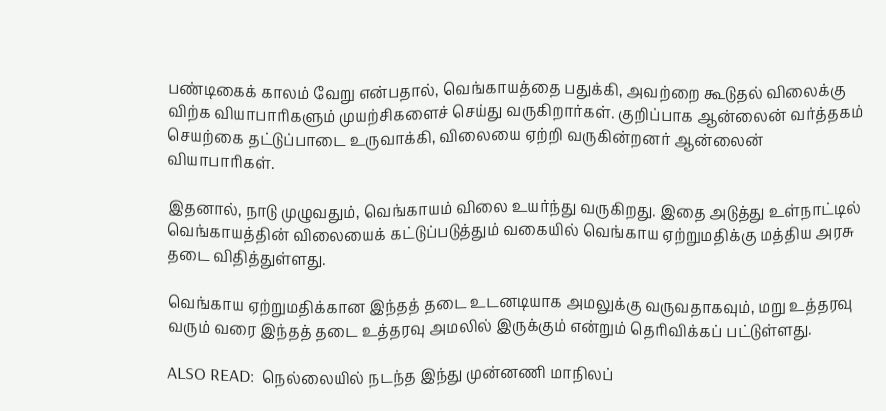பண்டிகைக் காலம் வேறு என்பதால், வெங்காயத்தை பதுக்கி, அவற்றை கூடுதல் விலைக்கு விற்க வியாபாரிகளும் முயற்சிகளைச் செய்து வருகிறார்கள். குறிப்பாக ஆன்லைன் வர்த்தகம் செயற்கை தட்டுப்பாடை உருவாக்கி, விலையை ஏற்றி வருகின்றனர் ஆன்லைன் வியாபாரிகள்.

இதனால், நாடு முழுவதும், வெங்காயம் விலை உயர்ந்து வருகிறது. இதை அடுத்து உள்நாட்டில் வெங்காயத்தின் விலையைக் கட்டுப்படுத்தும் வகையில் வெங்காய ஏற்றுமதிக்கு மத்திய அரசு தடை விதித்துள்ளது.

வெங்காய ஏற்றுமதிக்கான இந்தத் தடை உடனடியாக அமலுக்கு வருவதாகவும், மறு உத்தரவு வரும் வரை இந்தத் தடை உத்தரவு அமலில் இருக்கும் என்றும் தெரிவிக்கப் பட்டுள்ளது.

ALSO READ:  நெல்லையில் நடந்த இந்து முன்னணி மாநிலப்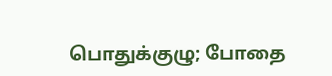பொதுக்குழு; போதை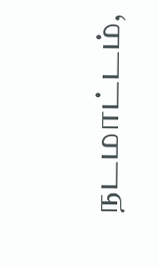நடமாட்டம்,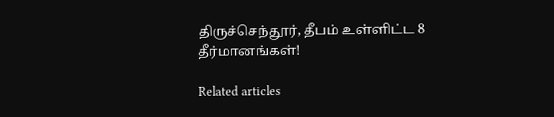திருச்செந்தூர், தீபம் உள்ளிட்ட 8 தீர்மானங்கள்!

Related articles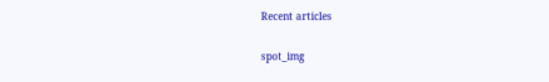Recent articles

spot_img